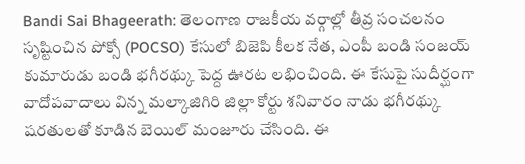Bandi Sai Bhageerath: తెలంగాణ రాజకీయ వర్గాల్లో తీవ్ర సంచలనం సృష్టించిన పోక్సో (POCSO) కేసులో బిజెపి కీలక నేత, ఎంపీ బండి సంజయ్ కుమారుడు బండి భగీరథ్కు పెద్ద ఊరట లభించింది. ఈ కేసుపై సుదీర్ఘంగా వాదోపవాదాలు విన్న మల్కాజిగిరి జిల్లా కోర్టు శనివారం నాడు భగీరథ్కు షరతులతో కూడిన బెయిల్ మంజూరు చేసింది. ఈ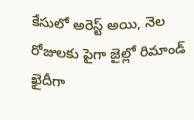కేసులో అరెస్ట్ అయి, నెల రోజులకు పైగా జైల్లో రిమాండ్ ఖైదీగా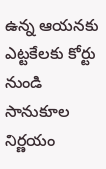ఉన్న ఆయనకు ఎట్టకేలకు కోర్టు నుండి సానుకూల నిర్ణయం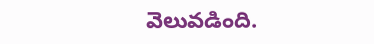వెలువడింది.